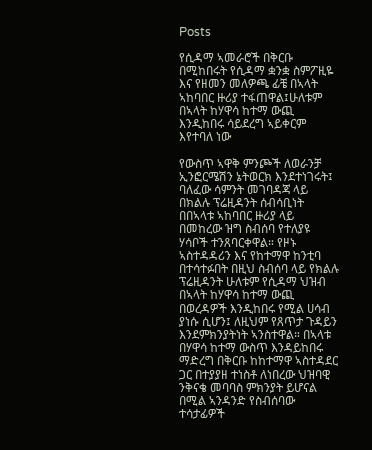Posts

የሲዳማ ኣመራሮች በቅርቡ በሚከበሩት የሲዳማ ቋንቋ ስምፖዚዬ እና የዘመን መለዎጫ ፊቼ በኣላት ኣከባበር ዙሪያ ተፋጠዋል፤ሁለቱም በኣላት ከሃዋሳ ከተማ ውጪ እንዲከበሩ ሳይደረግ ኣይቀርም እየተባለ ነው

የውስጥ ኣዋቅ ምንጮች ለወራንቻ ኢንፎርሜሽን ኔትወርክ እንደተነገሩት፤ ባለፈው ሳምንት መገባዳጃ ላይ በክልሉ ፕሬዚዳንት ሰብሳቢነት በበኣላቱ ኣከባበር ዙሪያ ላይ በመከረው ዝግ ስብሰባ የተለያዩ ሃሳቦች ተንጸባርቀዋል። የዞኑ ኣስተዳዳሪን እና የከተማዋ ከንቲባ በተሳተፉበት በዚህ ስብሰባ ላይ የክልሉ ፕሬዚዳንት ሁለቱም የሲዳማ ህዝብ በኣላት ከሃዋሳ ከተማ ውጪ በወረዳዎች እንዲከበሩ የሚል ሀሳብ ያነሱ ሲሆን፤ ለዚህም የጸጥታ ጉዳይን እንደምክንያትነት ኣንስተዋል። በኣላቱ በሃዋሳ ከተማ ውስጥ እንዳይከበሩ ማድረግ በቅርቡ ከከተማዋ ኣስተዳደር ጋር በተያያዘ ተነስቶ ለነበረው ህዝባዊ ንቅናቄ መባባስ ምክንያት ይሆናል በሚል ኣንዳንድ የስብሰባው ተሳታፊዎች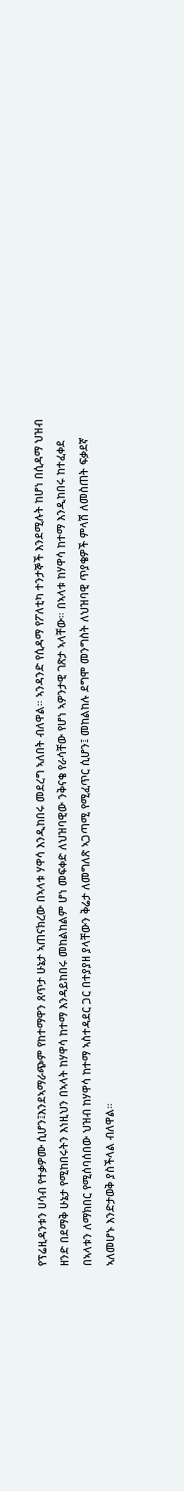የፕሬዚዳንቱን ሀሳብ የተቃዎሙ ሲሆን፤እንደኣማራጭም የከተማዋን ጸጥታ ሁኔታ ኣጠናክረው በኣላቱ ሃዋሳ እንዲከበሩ መደረግ ኣለበት ብለዋል። ኣንዳንድ የሲዳማ የፖለቲካ ተንታኞች እንደሚሉት ከሆነ በሲዳማ ህዝብ ዘንድ በደማቅ ሁኔታ የሚከበሩትን እነዚህን በኣላት ከሃዋሳ ከተማ እንዳይከበሩ መከልከልም ሆነ መፍቀድ ለህዝባዊው ንቅናቄ የራሳቸው የሆነ ኣዎንታዊ ገጽታ ኣላቸው። በኣላቱ ከሃዋሳ ከተማ እንዲከበሩ ከተፈቀደ በኣላቱን ለማክበር የሚሰባሰበው ህዝብ ከሃዋሳ ከተማ ኣስተዳደር ጋር በተያያዘ ያላቸውን ቅሬታ ለመግለጽ ኣጋጣሚ የሚፈጥር ሲሆን፤ መከልከሉ ደግሞ መንግስት ለህዝባዊ ጥያቄዎች ምላሽ ለመስጠት ፍቃደኛ ኣለመሆኑ እንድታወቅ ያስችላል ብለዋል።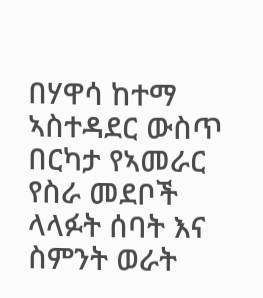በሃዋሳ ከተማ ኣስተዳደር ውስጥ በርካታ የኣመራር የስራ መደቦች ላላፉት ሰባት እና ስምንት ወራት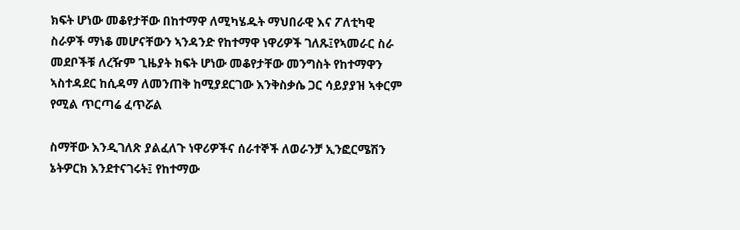ክፍት ሆነው መቆየታቸው በከተማዋ ለሚካሄዱት ማህበራዊ እና ፖለቲካዊ ስራዎች ማነቆ መሆናቸውን ኣንዳንድ የከተማዋ ነዋሪዎች ገለጹ፤የኣመራር ስራ መደቦችቹ ለረዥም ጊዜያት ክፍት ሆነው መቆየታቸው መንግስት የከተማዋን ኣስተዳደር ከሲዳማ ለመንጠቅ ከሚያደርገው እንቅስቃሴ ጋር ሳይያያዝ ኣቀርም የሚል ጥርጣሬ ፈጥሯል

ስማቸው እንዲገለጽ ያልፈለጉ ነዋሪዎችና ሰራተኞች ለወራንቻ ኢንፎርሜሽን ኔትዎርክ እንደተናገሩት፤ የከተማው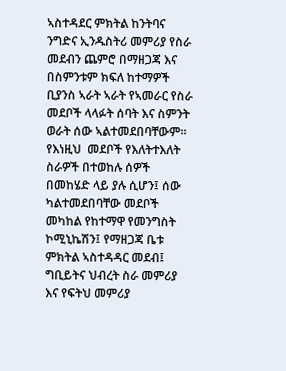ኣስተዳደር ምክትል ከንትባና ንግድና ኢንዱስትሪ መምሪያ የስራ መደብን ጨምሮ በማዘጋጃ እና በስምንቱም ክፍለ ከተማዎች ቢያንስ ኣራት ኣራት የኣመራር የስራ መደቦች ላላፉት ሰባት እና ስምንት ወራት ሰው ኣልተመደበባቸውም። የእነዚህ  መደቦች የእለትተእለት ስራዎች በተወከሉ ሰዎች በመከሄድ ላይ ያሉ ሲሆን፤ ሰው ካልተመደበባቸው መደቦች መካከል የከተማዋ የመንግስት ኮሚኒኬሽን፤ የማዘጋጃ ቤቱ ምክትል ኣስተዳዳር መደብ፤ ግቢይትና ህብረት ስራ መምሪያ እና የፍትህ መምሪያ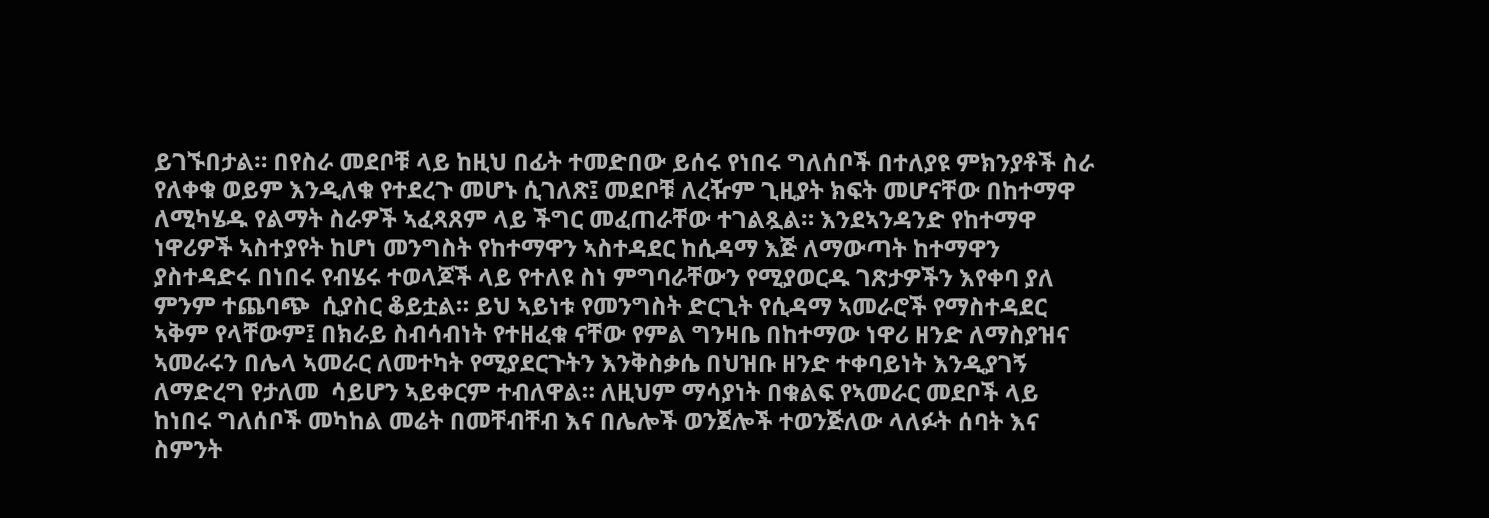ይገኙበታል። በየስራ መደቦቹ ላይ ከዚህ በፊት ተመድበው ይሰሩ የነበሩ ግለሰቦች በተለያዩ ምክንያቶች ስራ የለቀቁ ወይም እንዲለቁ የተደረጉ መሆኑ ሲገለጽ፤ መደቦቹ ለረዥም ጊዚያት ክፍት መሆናቸው በከተማዋ ለሚካሄዱ የልማት ስራዎች ኣፈጻጸም ላይ ችግር መፈጠራቸው ተገልጿል። እንደኣንዳንድ የከተማዋ ነዋሪዎች ኣስተያየት ከሆነ መንግስት የከተማዋን ኣስተዳደር ከሲዳማ እጅ ለማውጣት ከተማዋን ያስተዳድሩ በነበሩ የብሄሩ ተወላጆች ላይ የተለዩ ስነ ምግባራቸውን የሚያወርዱ ገጽታዎችን እየቀባ ያለ ምንም ተጨባጭ  ሲያስር ቆይቷል። ይህ ኣይነቱ የመንግስት ድርጊት የሲዳማ ኣመራሮች የማስተዳደር ኣቅም የላቸውም፤ በክራይ ስብሳብነት የተዘፈቁ ናቸው የምል ግንዛቤ በከተማው ነዋሪ ዘንድ ለማስያዝና ኣመራሩን በሌላ ኣመራር ለመተካት የሚያደርጉትን እንቅስቃሴ በህዝቡ ዘንድ ተቀባይነት እንዲያገኝ ለማድረግ የታለመ  ሳይሆን ኣይቀርም ተብለዋል። ለዚህም ማሳያነት በቁልፍ የኣመራር መደቦች ላይ ከነበሩ ግለሰቦች መካከል መሬት በመቸብቸብ እና በሌሎች ወንጀሎች ተወንጅለው ላለፉት ሰባት እና ስምንት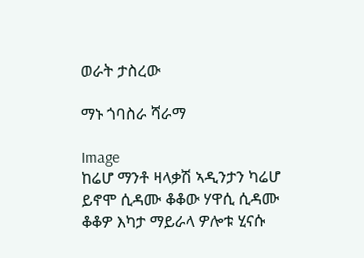ወራት ታስረው

ማኑ ጎባስራ ሻራማ

Image
ከሬሆ ማንቶ ዛላቃሽ ኣዲንታን ካሬሆ ይኖሞ ሲዳሙ ቆቆው ሃዋሲ ሲዳሙ ቆቆዎ እካታ ማይራላ ዎሎቱ ሂናሱ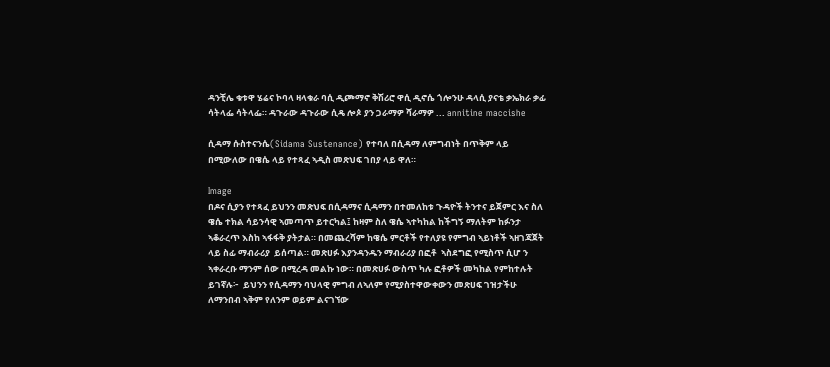ዳንቺሌ ቁቱዋ ሄሬና ኮባላ ዛላቁራ ባሲ ዲጮማኖ ቅሽሪሮ ዋሲ ዲኖሴ ጎሎንሁ ዳላሲ ያናቴ ቃኤክራ ቃፊ ሳትላፌ ሳትላፌ። ዳጉራው ዳጉራው ሲዴ ሎጶ ያን ጋራማዎ ሻራማዎ ... annitine maccishe

ሲዳማ ሱስተናንሴ(Sidama Sustenance) የተባለ በሲዳማ ለምግብነት በጥቅም ላይ በሚውለው በዌሴ ላይ የተጻፈ ኣዲስ መጽህፍ ገበያ ላይ ዋለ።

Image
በዶና ሲያን የተጻፈ ይህንን መጽህፍ በሲዳማና ሲዳማን በተመለከቱ ጉዳዮች ትንተና ይጀምር እና ስለ ዌሴ ተክል ሳይንሳዊ ኣመጣጥ ይተርካል፤ ከዛም ስለ ዌሴ ኣተካከል ከችግኝ ማለትም ከፉንታ ኣቆራረጥ እስከ ኣፋፋቅ ያትታል። በመጨረሻም ከዌሴ ምርቶች የተለያዩ የምግብ ኣይነቶች ኣዘገጃጀት ላይ ስፊ ማብራሪያ  ይሰጣል። መጽሀፉ እያንዳንዱን ማብራሪያ በፎቶ  ኣስደግፎ የሚስጥ ሲሆ ን ኣቀራረቡ ማንም ሰው በሚረዳ መልኩ ነው። በመጽሀፉ ውስጥ ካሉ ፎቶዎች መካከል የምከተሉት ይገኛሉ፦  ይህንን የሲዳማን ባህላዊ ምግብ ለኣለም የሚያስተዋውቀውን መጽሀፍ ገዝታችሁ ለማንበብ ኣቅም የለንም ወይም ልናገኘው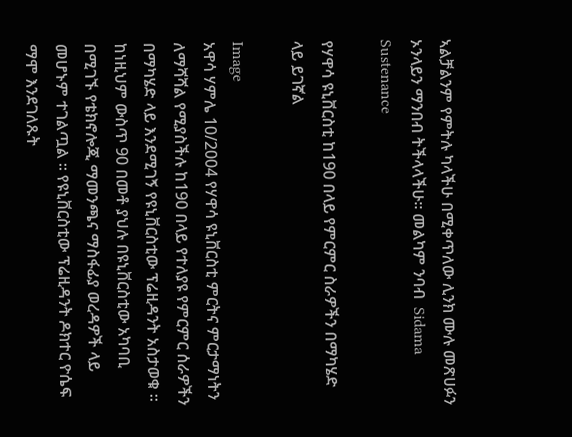ኣልቻልንም የምትሉ ካላችሁ በሚቀጥለው ሊንክ ሙሉ መጽሀፉን ኦንላይን ማንበብ ትችላላችሁ። መልካም ንባብ  Sidama Sustenance

የሃዋሳ ዩኒቨርስቲ ከ190 በላይ የምርምር ስራዎችን በማካሄድ ላይ ይገኛል

Image
አዋሳ ሃምሌ 10/2004 የሃዋሳ ዩኒቨርስቲ ምርትና ምርታማነትን ለማሻሻል የሚያስችሉ ከ190 በላይ የተለያዩ የምርምር ሰራዎችን በማካሄድ ላይ እንደሚገኝ የዩኒቨርስቲው ፕሬዚዳንት አስታወቁ ። ከነዚህም ውስጥ 90 በመቶ ያህሉ በዩኒቨርስቲው አካባቢ በሚገኙ የቴክኖሎጂ ማመንጫና ማስፋፊያ ወረዳዎች ላይ መሆኑም ተገልጧል ። የዩኒቨርስቲው ፕሬዚዳንት ዶክተር ዮሴፍ ማሞ እንደገለጹት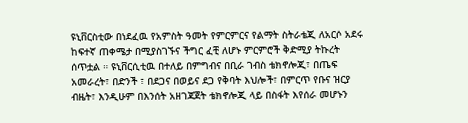ዩኒቨርስቲው በነደፈዉ የአምስት ዓመት የምርምርና የልማት ስትራቴጂ ለአርሶ አደሩ ከፍተኛ ጠቀሜታ በሚያስገኙና ችግር ፈቺ ለሆኑ ምርምሮች ቅድሚያ ትኩረት ሰጥቷል ። ዩኒቨርሲቲዉ በተለይ በምግብና በቢራ ገብስ ቴክኖሎጂ፣ በጤፍ አመራረት፣ በድንች ፣ በደጋና በወይና ደጋ የቅባት እህሎች፣ በምርጥ የቡና ዝርያ ብዜት፣ እንዲሁም በእንሰት አዘገጃጀት ቴክኖሎጂ ላይ በስፋት እየሰራ መሆኑን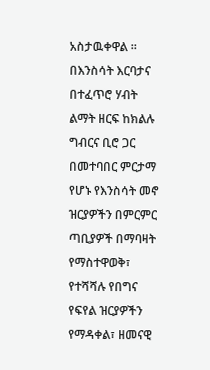አስታዉቀዋል ። በእንስሳት እርባታና በተፈጥሮ ሃብት ልማት ዘርፍ ከክልሉ ግብርና ቢሮ ጋር በመተባበር ምርታማ የሆኑ የእንስሳት መኖ ዝርያዎችን በምርምር ጣቢያዎች በማባዛት የማስተዋወቅ፣ የተሻሻሉ የበግና የፍየል ዝርያዎችን የማዳቀል፣ ዘመናዊ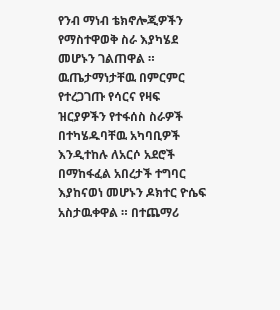የንብ ማነብ ቴክኖሎጂዎችን የማስተዋወቅ ስራ እያካሄደ መሆኑን ገልጠዋል ። ዉጤታማነታቸዉ በምርምር የተረጋገጡ የሳርና የዛፍ ዝርያዎችን የተፋሰስ ስራዎች በተካሄዱባቸዉ አካባቢዎች እንዲተከሉ ለአርሶ አደሮች በማከፋፈል አበረታች ተግባር እያከናወነ መሆኑን ዶክተር ዮሴፍ አስታዉቀዋል ። በተጨማሪ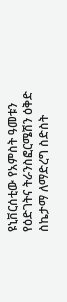ዩኒቨርሰቲው የአምስት ዓመቱን የዕድገትና ትራንስፎርሜሽን ዕቅድ ስኬታማ ለማድረግ ስድስት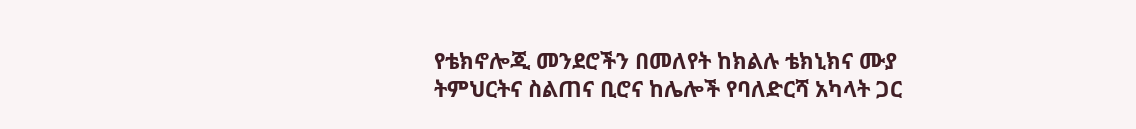የቴክኖሎጂ መንደሮችን በመለየት ከክልሉ ቴክኒክና ሙያ ትምህርትና ስልጠና ቢሮና ከሌሎች የባለድርሻ አካላት ጋር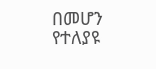በመሆን የተለያዩ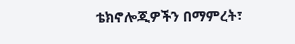ቴክኖሎጂዎችን በማምረት፣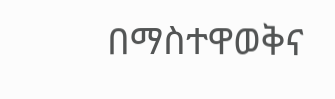በማስተዋወቅና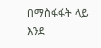በማስፋፋት ላይ እንደ